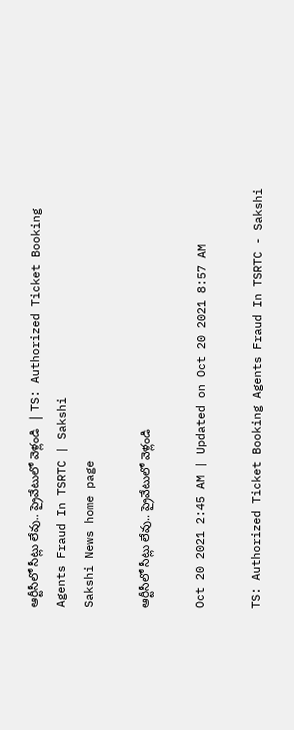ఆర్టీసీలో సీట్లు లేవు.. ప్రైవేటులో వెళ్లండి  | TS: Authorized Ticket Booking Agents Fraud In TSRTC | Sakshi
Sakshi News home page

ఆర్టీసీలో సీట్లు లేవు.. ప్రైవేటులో వెళ్లండి

Oct 20 2021 2:45 AM | Updated on Oct 20 2021 8:57 AM

TS: Authorized Ticket Booking Agents Fraud In TSRTC - Sakshi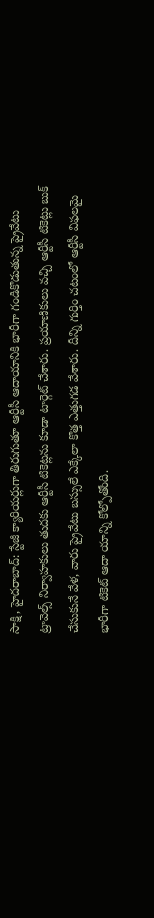సాక్షి, హైదరాబాద్‌: స్టేజీ క్యారియర్లుగా తిరుగుతూ ఆర్టీసీ ఆదాయానికి భారీగా గండికొడుతున్న ప్రైవేటు ట్రావెల్స్‌ నిర్వాహకులు తుదకు ఆర్టీసీ టికెట్లను కూడా టార్గెట్‌ చేశారు. ప్రయాణికులు వచ్చి ఆర్టీసీ టికెట్లు బుక్‌ చేసుకునే వేళ, వారు ప్రైవేటు బస్సులే ఎక్కేలా కొత్త ఎత్తుగడ వేశారు. దీన్ని గుర్తిం చటంలో ఆర్టీసీ విఫలమై భారీగా టికెట్‌ ఆదా యాన్ని కోల్పోతోంది.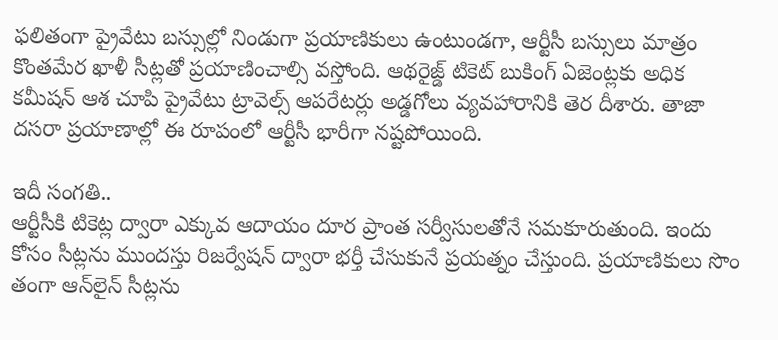ఫలితంగా ప్రైవేటు బస్సుల్లో నిండుగా ప్రయాణికులు ఉంటుండగా, ఆర్టీసీ బస్సులు మాత్రం కొంతమేర ఖాళీ సీట్లతో ప్రయాణించాల్సి వస్తోంది. ఆథరైజ్డ్‌ టికెట్‌ బుకింగ్‌ ఏజెంట్లకు అధిక కమీషన్‌ ఆశ చూపి ప్రైవేటు ట్రావెల్స్‌ ఆపరేటర్లు అడ్డగోలు వ్యవహారానికి తెర దీశారు. తాజా దసరా ప్రయాణాల్లో ఈ రూపంలో ఆర్టీసీ భారీగా నష్టపోయింది.

ఇదీ సంగతి..
ఆర్టీసీకి టికెట్ల ద్వారా ఎక్కువ ఆదాయం దూర ప్రాంత సర్వీసులతోనే సమకూరుతుంది. ఇందు కోసం సీట్లను ముందస్తు రిజర్వేషన్‌ ద్వారా భర్తీ చేసుకునే ప్రయత్నం చేస్తుంది. ప్రయాణికులు సొం తంగా ఆన్‌లైన్‌ సీట్లను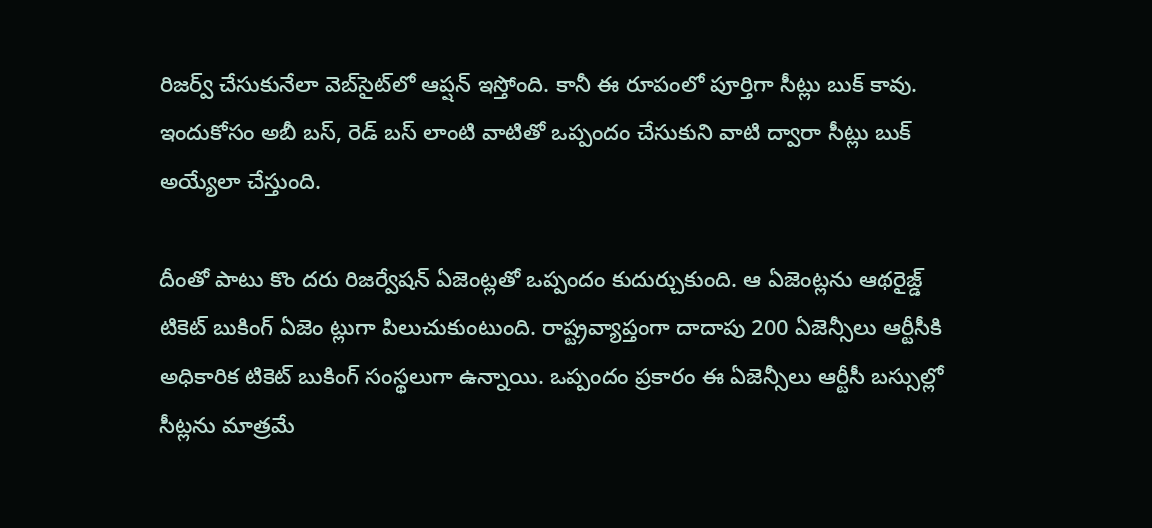రిజర్వ్‌ చేసుకునేలా వెబ్‌సైట్‌లో ఆప్షన్‌ ఇస్తోంది. కానీ ఈ రూపంలో పూర్తిగా సీట్లు బుక్‌ కావు. ఇందుకోసం అబీ బస్, రెడ్‌ బస్‌ లాంటి వాటితో ఒప్పందం చేసుకుని వాటి ద్వారా సీట్లు బుక్‌ అయ్యేలా చేస్తుంది.

దీంతో పాటు కొం దరు రిజర్వేషన్‌ ఏజెంట్లతో ఒప్పందం కుదుర్చుకుంది. ఆ ఏజెంట్లను ఆథరైజ్డ్‌ టికెట్‌ బుకింగ్‌ ఏజెం ట్లుగా పిలుచుకుంటుంది. రాష్ట్రవ్యాప్తంగా దాదాపు 200 ఏజెన్సీలు ఆర్టీసీకి అధికారిక టికెట్‌ బుకింగ్‌ సంస్థలుగా ఉన్నాయి. ఒప్పందం ప్రకారం ఈ ఏజెన్సీలు ఆర్టీసీ బస్సుల్లో సీట్లను మాత్రమే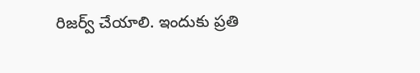రిజర్వ్‌ చేయాలి. ఇందుకు ప్రతి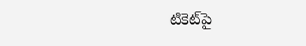టికెట్‌పై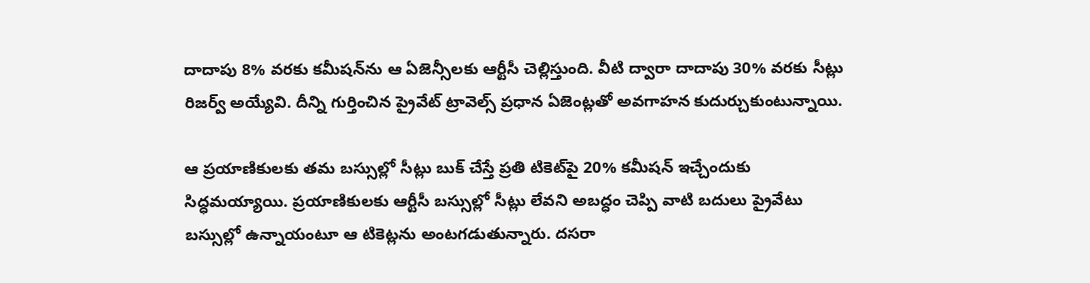దాదాపు 8% వరకు కమీషన్‌ను ఆ ఏజెన్సీలకు ఆర్టీసీ చెల్లిస్తుంది. వీటి ద్వారా దాదాపు 30% వరకు సీట్లు రిజర్వ్‌ అయ్యేవి. దీన్ని గుర్తించిన ప్రైవేట్‌ ట్రావెల్స్‌ ప్రధాన ఏజెంట్లతో అవగాహన కుదుర్చుకుంటున్నాయి.

ఆ ప్రయాణికులకు తమ బస్సుల్లో సీట్లు బుక్‌ చేస్తే ప్రతి టికెట్‌పై 20% కమీషన్‌ ఇచ్చేందుకు సిద్ధమయ్యాయి. ప్రయాణికులకు ఆర్టీసీ బస్సుల్లో సీట్లు లేవని అబద్ధం చెప్పి వాటి బదులు ప్రైవేటు బస్సుల్లో ఉన్నాయంటూ ఆ టికెట్లను అంటగడుతున్నారు. దసరా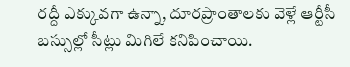రద్దీ ఎక్కువగా ఉన్నా, దూరప్రాంతాలకు వెళ్లే ఆర్టీసీ బస్సుల్లో సీట్లు మిగిలే కనిపించాయి.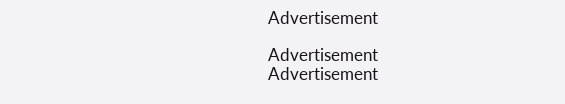Advertisement

Advertisement
Advertisement